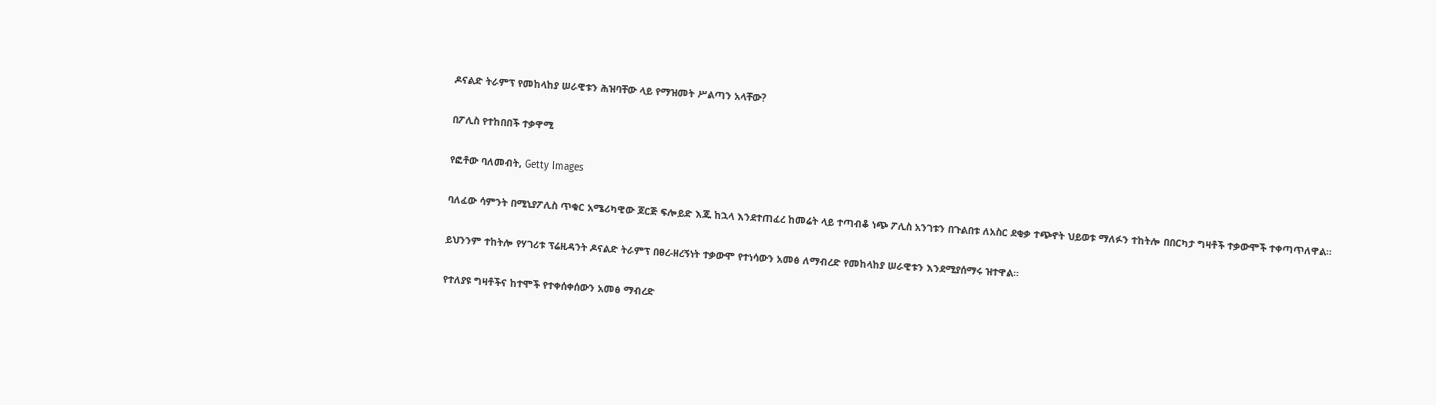ዶናልድ ትራምፕ የመከላከያ ሠራዊቱን ሕዝባቸው ላይ የማዝመት ሥልጣን አላቸው?

በፖሊስ የተከበበች ተቃዋሚ

የፎቶው ባለመብት, Getty Images

ባለፈው ሳምንት በሚኒያፖሊስ ጥቁር አሜሪካዊው ጆርጅ ፍሎይድ እጁ ከኋላ እንደተጠፈረ ከመሬት ላይ ተጣብቆ ነጭ ፖሊስ አንገቱን በጉልበቱ ለአስር ደቂቃ ተጭኖት ህይወቱ ማለፉን ተከትሎ በበርካታ ግዛቶች ተቃውሞች ተቀጣጥለዋል።

ይህንንም ተከትሎ የሃገሪቱ ፕሬዚዳንት ዶናልድ ትራምፕ በፀረ-ዘረኝነት ተቃውሞ የተነሳውን አመፅ ለማብረድ የመከላከያ ሠራዊቱን እንደሚያሰማሩ ዝተዋል።

የተለያዩ ግዛቶችና ከተሞች የተቀሰቀሰውን አመፅ ማብረድ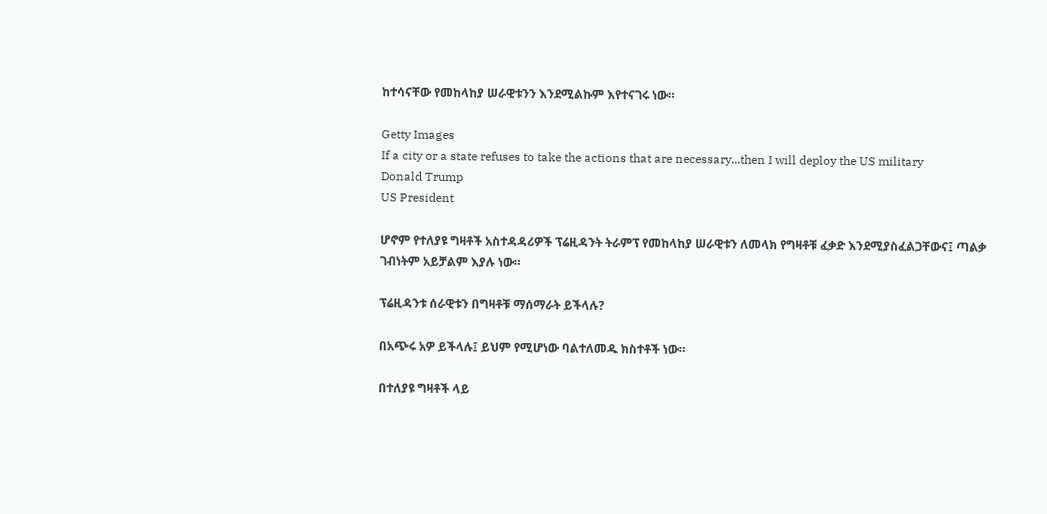ከተሳናቸው የመከላከያ ሠራዊቱንን እንደሚልኩም እየተናገሩ ነው።

Getty Images
If a city or a state refuses to take the actions that are necessary...then I will deploy the US military
Donald Trump
US President

ሆኖም የተለያዩ ግዛቶች አስተዳዳሪዎች ፕሬዚዳንት ትራምፕ የመከላከያ ሠራዊቱን ለመላክ የግዛቶቹ ፈቃድ እንደሚያስፈልጋቸውና፤ ጣልቃ ገብነትም አይቻልም እያሉ ነው።

ፕሬዚዳንቱ ሰራዊቱን በግዛቶቹ ማሰማራት ይችላሉ?

በአጭሩ አዎ ይችላሉ፤ ይህም የሚሆነው ባልተለመዱ ክስተቶች ነው።

በተለያዩ ግዛቶች ላይ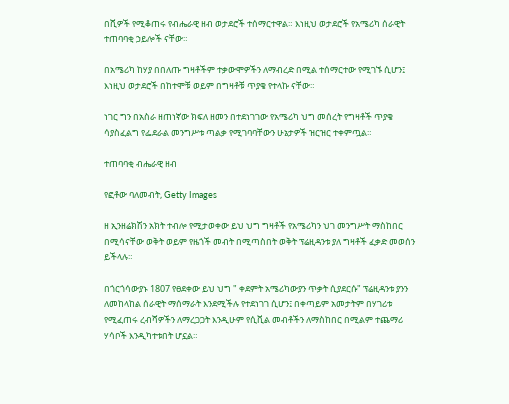በሺዎች የሚቆጠሩ የብሔራዊ ዘብ ወታደሮች ተሰማርተዋል። እነዚህ ወታደሮች የአሜሪካ ሰራዊት ተጠባባቂ ኃይሎች ናቸው።

በአሜሪካ ከሃያ በበለጡ ግዛቶችም ተቃውሞዎችን ለማብረድ በሚል ተሰማርተው የሚገኙ ሲሆን፤ እነዚህ ወታደሮች በከተሞቹ ወይም በግዛቶቹ ጥያቄ የተላኩ ናቸው።

ነገር ግን በአስራ ዘጠነኛው ክፍለ ዘመን በተደነገገው የአሜሪካ ህግ መሰረት የግዛቶች ጥያቄ ሳያስፈልግ የፌደራል መንግሥቱ ጣልቃ የሚገባባቸውን ሁኔታዎች ዝርዝር ተቀምጧል።

ተጠባባቂ ብሔራዊ ዘብ

የፎቶው ባለመብት, Getty Images

ዘ ኢንዘሬክሽን አክት ተብሎ የሚታወቀው ይህ ህግ ግዛቶች የአሜሪካን ህገ መንግሥት ማስከበር በሚሳናቸው ወቅት ወይም የዜጎች መብት በሚጣስበት ወቅት ፕሬዚዳንቱ ያለ ግዛቶች ፈቃድ መወሰን ይችላሉ።

በጎርጎሳውያኑ 1807 የፀደቀው ይህ ህግ " ቀደምት አሜሪካውያን ጥቃት ሲያደርሱ" ፕሬዚዳንቱ ያንን ለመከላከል ሰራዊት ማሰማራት እንደሚችሉ የተደነገገ ሲሆን፤ በቀጣይም አመታትም በሃገሪቱ የሚፈጠሩ ረብሻዎችን ለማረጋጋት እንዲሁም የሲቪል መብቶችን ለማስከበር በሚልም ተጨማሪ ሃሳቦች እንዲካተቱበት ሆኗል።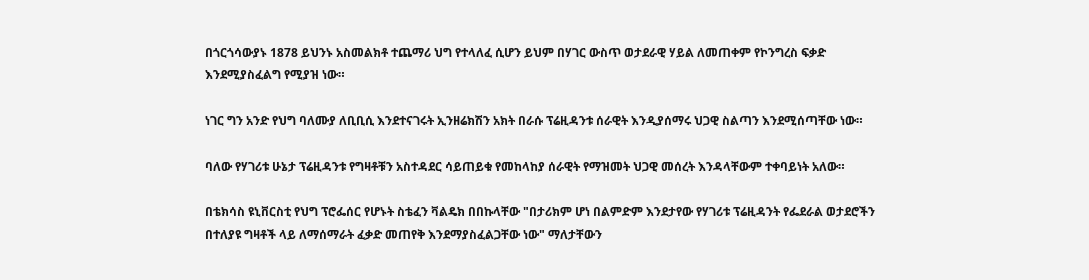በጎርጎሳውያኑ 1878 ይህንኑ አስመልክቶ ተጨማሪ ህግ የተላለፈ ሲሆን ይህም በሃገር ውስጥ ወታደራዊ ሃይል ለመጠቀም የኮንግረስ ፍቃድ እንደሚያስፈልግ የሚያዝ ነው።

ነገር ግን አንድ የህግ ባለሙያ ለቢቢሲ እንደተናገሩት ኢንዘሬክሽን አክት በራሱ ፕሬዚዳንቱ ሰራዊት እንዲያሰማሩ ህጋዊ ስልጣን እንደሚሰጣቸው ነው።

ባለው የሃገሪቱ ሁኔታ ፕሬዚዳንቱ የግዛቶቹን አስተዳደር ሳይጠይቁ የመከላከያ ሰራዊት የማዝመት ህጋዊ መሰረት እንዳላቸውም ተቀባይነት አለው።

በቴክሳስ ዩኒቨርስቲ የህግ ፕሮፌሰር የሆኑት ስቴፈን ቫልዴክ በበኩላቸው "በታሪክም ሆነ በልምድም እንደታየው የሃገሪቱ ፕሬዚዳንት የፌደራል ወታደሮችን በተለያዩ ግዛቶች ላይ ለማሰማራት ፈቃድ መጠየቅ እንደማያስፈልጋቸው ነው" ማለታቸውን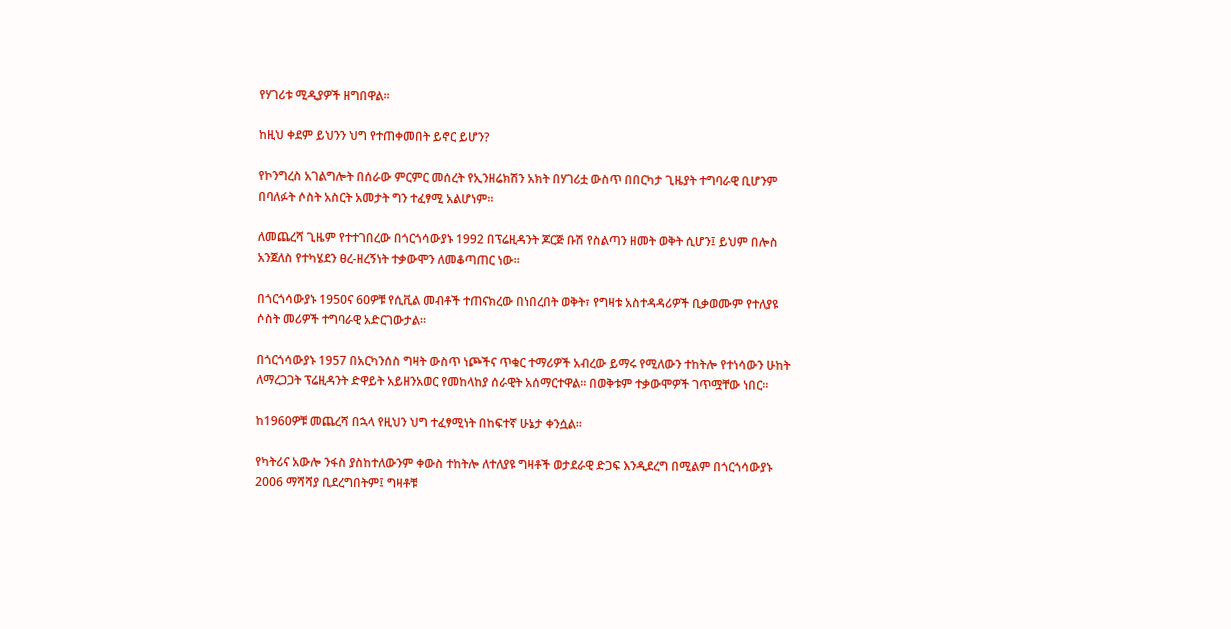የሃገሪቱ ሚዲያዎች ዘግበዋል።

ከዚህ ቀደም ይህንን ህግ የተጠቀመበት ይኖር ይሆን?

የኮንግረስ አገልግሎት በሰራው ምርምር መሰረት የኢንዘሬክሽን አክት በሃገሪቷ ውስጥ በበርካታ ጊዜያት ተግባራዊ ቢሆንም በባለፉት ሶስት አስርት አመታት ግን ተፈፃሚ አልሆነም።

ለመጨረሻ ጊዜም የተተገበረው በጎርጎሳውያኑ 1992 በፕሬዚዳንት ጆርጅ ቡሽ የስልጣን ዘመት ወቅት ሲሆን፤ ይህም በሎስ አንጀለስ የተካሄደን ፀረ-ዘረኝነት ተቃውሞን ለመቆጣጠር ነው።

በጎርጎሳውያኑ 1950ና 60ዎቹ የሲቪል መብቶች ተጠናክረው በነበረበት ወቅት፣ የግዛቱ አስተዳዳሪዎች ቢቃወሙም የተለያዩ ሶስት መሪዎች ተግባራዊ አድርገውታል።

በጎርጎሳውያኑ 1957 በአርካንሰስ ግዛት ውስጥ ነጮችና ጥቁር ተማሪዎች አብረው ይማሩ የሚለውን ተከትሎ የተነሳውን ሁከት ለማረጋጋት ፕሬዚዳንት ድዋይት አይዘንአወር የመከላከያ ሰራዊት አሰማርተዋል። በወቅቱም ተቃውሞዎች ገጥሟቸው ነበር።

ከ1960ዎቹ መጨረሻ በኋላ የዚህን ህግ ተፈፃሚነት በከፍተኛ ሁኔታ ቀንሷል።

የካትሪና አውሎ ንፋስ ያስከተለውንም ቀውስ ተከትሎ ለተለያዩ ግዛቶች ወታደራዊ ድጋፍ እንዲደረግ በሚልም በጎርጎሳውያኑ 2006 ማሻሻያ ቢደረግበትም፤ ግዛቶቹ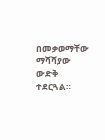በመቃወማቸው ማሻሻያው ውድቅ ተደርጓል።